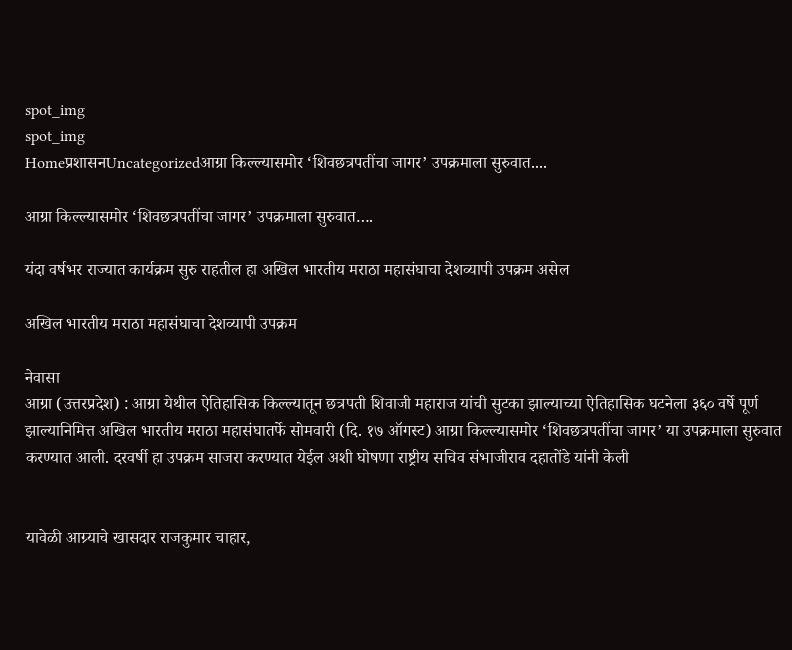spot_img
spot_img
Homeप्रशासनUncategorizedआग्रा किल्ल्यासमोर ‘शिवछत्रपतींचा जागर’ उपक्रमाला सुरुवात....

आग्रा किल्ल्यासमोर ‘शिवछत्रपतींचा जागर’ उपक्रमाला सुरुवात….

यंदा वर्षभर राज्यात कार्यक्रम सुरु राहतील हा अखिल भारतीय मराठा महासंघाचा देशव्यापी उपक्रम असेल

अखिल भारतीय मराठा महासंघाचा देशव्यापी उपक्रम

नेवासा
आग्रा (उत्तरप्रदेश) : आग्रा येथील ऐतिहासिक किल्ल्यातून छत्रपती शिवाजी महाराज यांची सुटका झाल्याच्या ऐतिहासिक घटनेला ३६० वर्षे पूर्ण झाल्यानिमित्त अखिल भारतीय मराठा महासंघातर्फे सोमवारी (दि. १७ ऑगस्ट) आग्रा किल्ल्यासमोर ‘शिवछत्रपतींचा जागर’ या उपक्रमाला सुरुवात करण्यात आली. दरवर्षी हा उपक्रम साजरा करण्यात येईल अशी घोषणा राष्ट्रीय सचिव संभाजीराव दहातोंडे यांनी केली


यावेळी आग्र्याचे खासदार राजकुमार चाहार,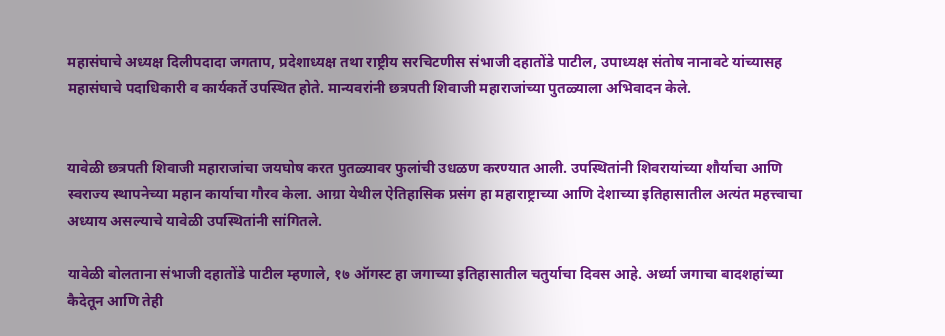महासंघाचे अध्यक्ष दिलीपदादा जगताप, प्रदेशाध्यक्ष तथा राष्ट्रीय सरचिटणीस संभाजी दहातोंडे पाटील, उपाध्यक्ष संतोष नानावटे यांच्यासह महासंघाचे पदाधिकारी व कार्यकर्ते उपस्थित होते. मान्यवरांनी छत्रपती शिवाजी महाराजांच्या पुतळ्याला अभिवादन केले.


यावेळी छत्रपती शिवाजी महाराजांचा जयघोष करत पुतळ्यावर फुलांची उधळण करण्यात आली. उपस्थितांनी शिवरायांच्या शौर्याचा आणि स्वराज्य स्थापनेच्या महान कार्याचा गौरव केला. आग्रा येथील ऐतिहासिक प्रसंग हा महाराष्ट्राच्या आणि देशाच्या इतिहासातील अत्यंत महत्त्वाचा अध्याय असल्याचे यावेळी उपस्थितांनी सांगितले.

यावेळी बोलताना संभाजी दहातोंडे पाटील म्हणाले, १७ ऑगस्ट हा जगाच्या इतिहासातील चतुर्याचा दिवस आहे. अर्ध्या जगाचा बादशहांच्या कैदेतून आणि तेही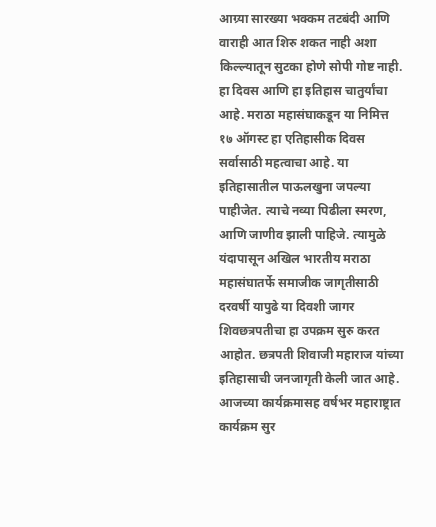आग्र्या सारख्या भक्कम तटबंदी आणि वाराही आत शिरु शकत नाही अशा किल्ल्यातून सुटका होणे सोपी गोष्ट नाही. हा दिवस आणि हा इतिहास चातुर्यांचा आहे. मराठा महासंघाकडून या निमित्त १७ ऑगस्ट हा एतिहासीक दिवस सर्वासाठी महत्वाचा आहे. या इतिहासातील पाऊलखुना जपल्या पाहीजेत. त्याचे नव्या पिढीला स्मरण, आणि जाणीव झाली पाहिजे. त्यामुळे यंदापासून अखिल भारतीय मराठा महासंघातर्फे समाजीक जागृतीसाठी दरवर्षी यापुढे या दिवशी जागर शिवछत्रपतीचा हा उपक्रम सुरु करत आहोत. छत्रपती शिवाजी महाराज यांच्या इतिहासाची जनजागृती केली जात आहे. आजच्या कार्यक्रमासह वर्षभर महाराष्ट्रात कार्यक्रम सुर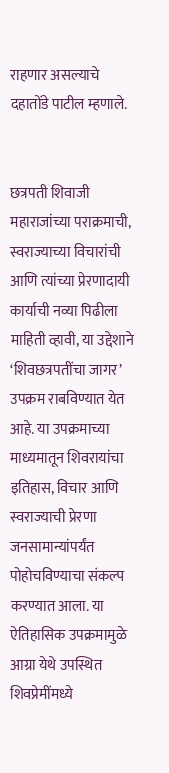राहणार असल्याचे दहातोंडे पाटील म्हणाले.


छत्रपती शिवाजी महाराजांच्या पराक्रमाची, स्वराज्याच्या विचारांची आणि त्यांच्या प्रेरणादायी कार्याची नव्या पिढीला माहिती व्हावी, या उद्देशाने ‘शिवछत्रपतींचा जागर’ उपक्रम राबविण्यात येत आहे. या उपक्रमाच्या माध्यमातून शिवरायांचा इतिहास, विचार आणि स्वराज्याची प्रेरणा जनसामान्यांपर्यंत पोहोचविण्याचा संकल्प करण्यात आला. या ऐतिहासिक उपक्रमामुळे आग्रा येथे उपस्थित शिवप्रेमींमध्ये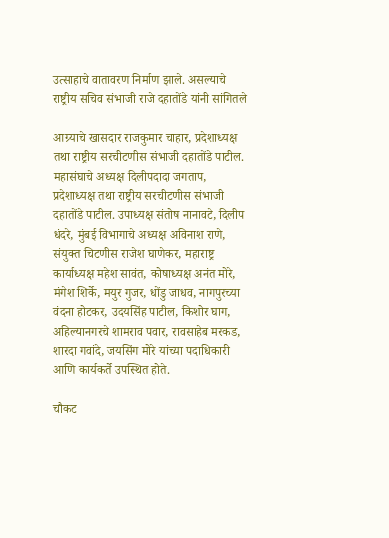उत्साहाचे वातावरण निर्माण झाले. असल्याचे राष्ट्रीय सचिव संभाजी राजे दहातोंडे यांनी सांगितले

आग्र्याचे खासदार राजकुमार चाहार, प्रदेशाध्यक्ष तथा राष्ट्रीय सरचीटणीस संभाजी दहातोंडे पाटील. महासंघाचे अध्यक्ष दिलीपदादा जगताप, प्रदेशाध्यक्ष तथा राष्ट्रीय सरचीटणीस संभाजी दहातोंडे पाटील. उपाध्यक्ष संतोष नानावटे, दिलीप धंदरे, मुंबई विभागाचे अध्यक्ष अविनाश राणे, संयुक्त चिटणीस राजेश घाणेकर, महाराष्ट्र कार्याध्यक्ष महेश सावंत, कोषाध्यक्ष अनंत मोरे, मंगेश शिर्के, मयुर गुजर, धोंडु जाधव, नागपुरच्या वंदना होटकर, उदयसिंह पाटील, किशोर घाग, अहिल्यानगरचे शामराव पवार, रावसाहेब मरकड, शारदा गवांदे, जयसिंग मोरे यांच्या पदाधिकारी आणि कार्यकर्ते उपस्थित होते.

चौकट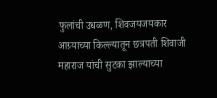फुलांची उधळण, शिवजयजयकार
आग्र्याच्या किल्ल्यातून छत्रपती शिवाजी महाराज यांची सुटका झाल्याच्या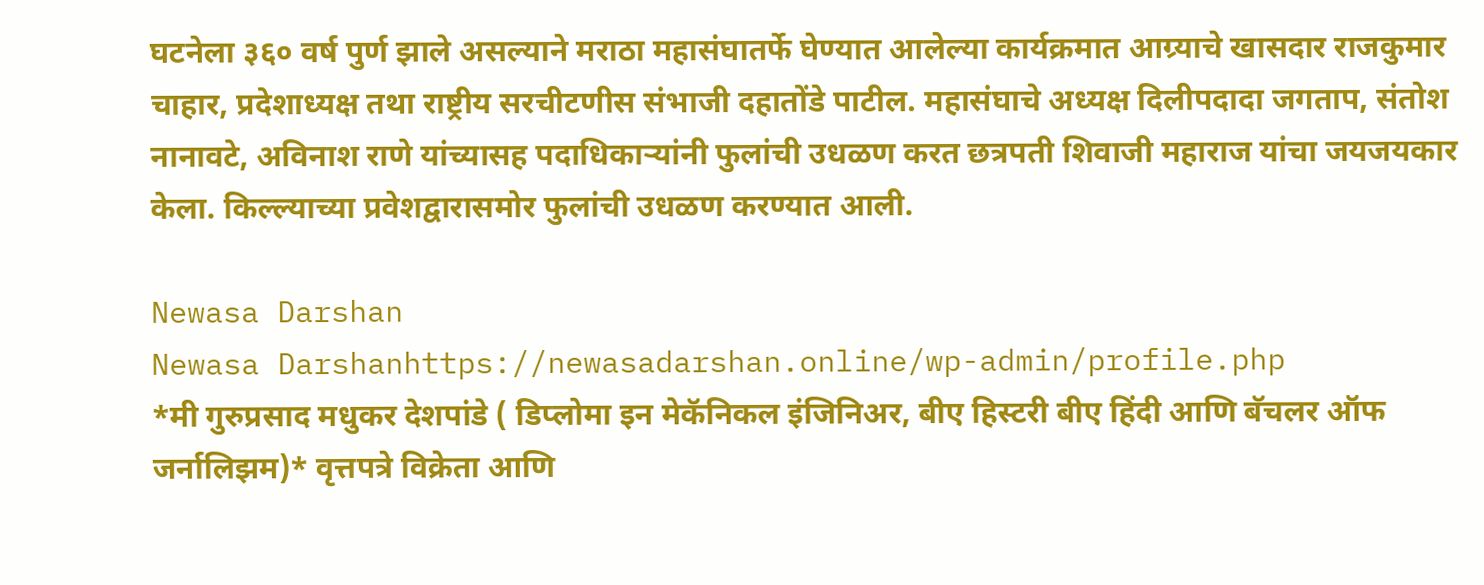घटनेला ३६० वर्ष पुर्ण झाले असल्याने मराठा महासंघातर्फे घेण्यात आलेल्या कार्यक्रमात आग्र्याचे खासदार राजकुमार चाहार, प्रदेशाध्यक्ष तथा राष्ट्रीय सरचीटणीस संभाजी दहातोंडे पाटील. महासंघाचे अध्यक्ष दिलीपदादा जगताप, संतोश नानावटे, अविनाश राणे यांच्यासह पदाधिकाऱ्यांनी फुलांची उधळण करत छत्रपती शिवाजी महाराज यांचा जयजयकार केला. किल्ल्याच्या प्रवेशद्वारासमोर फुलांची उधळण करण्यात आली.

Newasa Darshan
Newasa Darshanhttps://newasadarshan.online/wp-admin/profile.php
*मी गुरुप्रसाद मधुकर देशपांडे ( डिप्लोमा इन मेकॅनिकल इंजिनिअर, बीए हिस्टरी बीए हिंदी आणि बॅचलर ऑफ जर्नालिझम)* वृत्तपत्रे विक्रेता आणि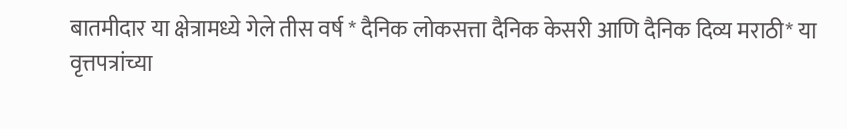बातमीदार या क्षेत्रामध्ये गेले तीस वर्ष * दैनिक लोकसत्ता दैनिक केसरी आणि दैनिक दिव्य मराठी* या वृत्तपत्रांच्या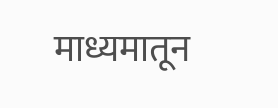माध्यमातून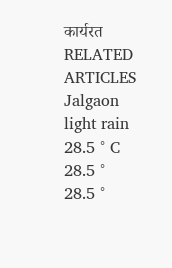कार्यरत
RELATED ARTICLES
Jalgaon
light rain
28.5 ° C
28.5 °
28.5 °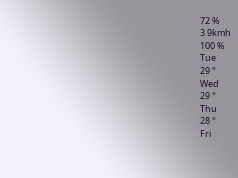72 %
3.9kmh
100 %
Tue
29 °
Wed
29 °
Thu
28 °
Fri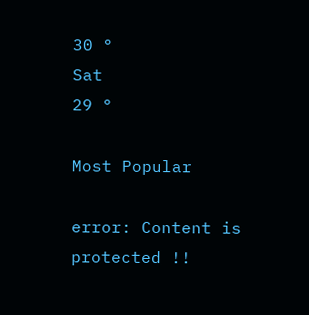30 °
Sat
29 °

Most Popular

error: Content is protected !!